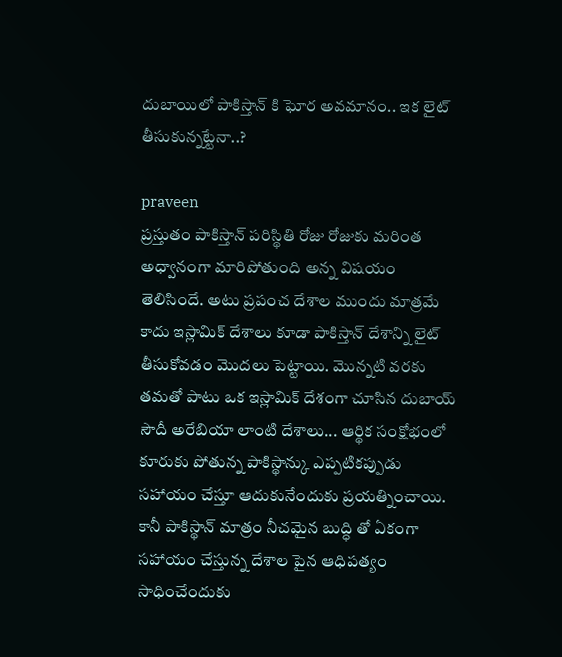దుబాయిలో పాకిస్తాన్ కి ఘోర అవమానం.. ఇక లైట్ తీసుకున్నట్టేనా..?

praveen
ప్రస్తుతం పాకిస్తాన్ పరిస్థితి రోజు రోజుకు మరింత అధ్వానంగా మారిపోతుంది అన్న విషయం తెలిసిందే. అటు ప్రపంచ దేశాల ముందు మాత్రమే కాదు ఇస్లామిక్ దేశాలు కూడా పాకిస్తాన్ దేశాన్ని లైట్ తీసుకోవడం మొదలు పెట్టాయి. మొన్నటి వరకు తమతో పాటు ఒక ఇస్లామిక్ దేశంగా చూసిన దుబాయ్ సౌదీ అరేబియా లాంటి దేశాలు... ఆర్థిక సంక్షోభంలో కూరుకు పోతున్న పాకిస్థాన్కు ఎప్పటికప్పుడు సహాయం చేస్తూ ఆదుకునేందుకు ప్రయత్నించాయి. కానీ పాకిస్థాన్ మాత్రం నీచమైన బుద్ధి తో ఏకంగా సహాయం చేస్తున్న దేశాల పైన ఆధిపత్యం సాధించేందుకు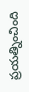ప్రయత్నించింది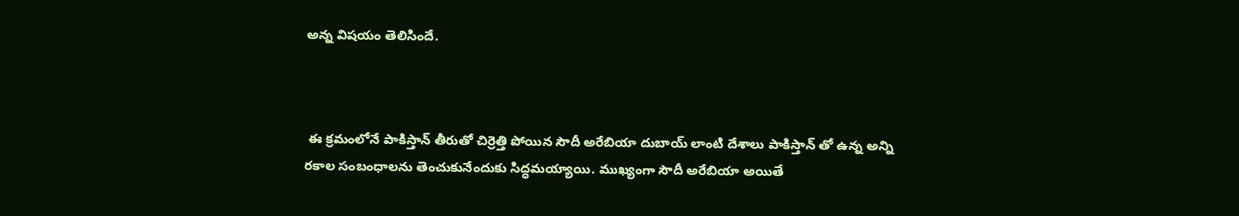అన్న విషయం తెలిసిందే.



 ఈ క్రమంలోనే పాకిస్తాన్ తీరుతో చిర్రెత్తి పోయిన సౌదీ అరేబియా దుబాయ్ లాంటి దేశాలు పాకిస్తాన్ తో ఉన్న అన్ని రకాల సంబంధాలను తెంచుకునేందుకు సిద్ధమయ్యాయి. ముఖ్యంగా సౌదీ అరేబియా అయితే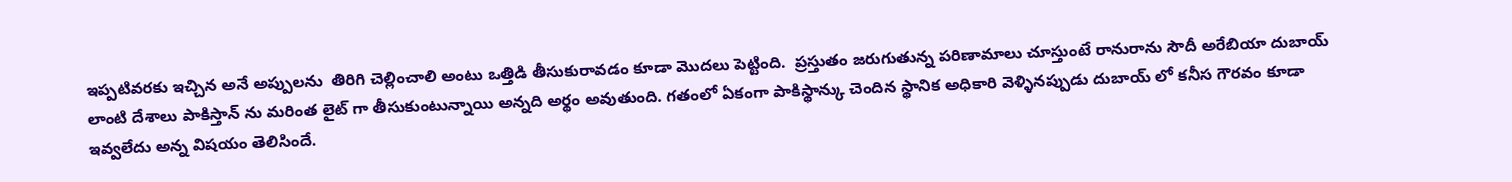ఇప్పటివరకు ఇచ్చిన అనే అప్పులను  తిరిగి చెల్లించాలి అంటు ఒత్తిడి తీసుకురావడం కూడా మొదలు పెట్టింది.  ప్రస్తుతం జరుగుతున్న పరిణామాలు చూస్తుంటే రానురాను సౌదీ అరేబియా దుబాయ్ లాంటి దేశాలు పాకిస్తాన్ ను మరింత లైట్ గా తీసుకుంటున్నాయి అన్నది అర్థం అవుతుంది. గతంలో ఏకంగా పాకిస్థాన్కు చెందిన స్థానిక అధికారి వెళ్ళినప్పుడు దుబాయ్ లో కనీస గౌరవం కూడా ఇవ్వలేదు అన్న విషయం తెలిసిందే.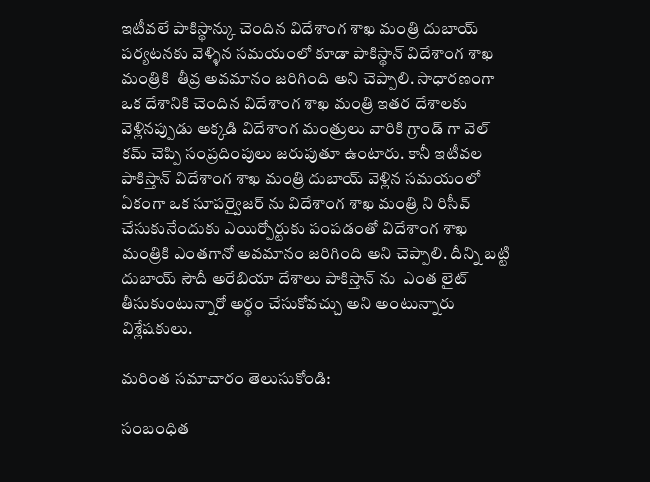ఇటీవలే పాకిస్థాన్కు చెందిన విదేశాంగ శాఖ మంత్రి దుబాయ్ పర్యటనకు వెళ్ళిన సమయంలో కూడా పాకిస్థాన్ విదేశాంగ శాఖ మంత్రికి  తీవ్ర అవమానం జరిగింది అని చెప్పాలి. సాధారణంగా ఒక దేశానికి చెందిన విదేశాంగ శాఖ మంత్రి ఇతర దేశాలకు వెళ్లినప్పుడు అక్కడి విదేశాంగ మంత్రులు వారికి గ్రాండ్ గా వెల్ కమ్ చెప్పి సంప్రదింపులు జరుపుతూ ఉంటారు. కానీ ఇటీవల పాకిస్తాన్ విదేశాంగ శాఖ మంత్రి దుబాయ్ వెళ్లిన సమయంలో ఏకంగా ఒక సూపర్వైజర్ ను విదేశాంగ శాఖ మంత్రి ని రిసీవ్ చేసుకునేందుకు ఎయిర్పోర్టుకు పంపడంతో విదేశాంగ శాఖ మంత్రికి ఎంతగానో అవమానం జరిగింది అని చెప్పాలి. దీన్ని బట్టి  దుబాయ్ సౌదీ అరేబియా దేశాలు పాకిస్తాన్ ను  ఎంత లైట్ తీసుకుంటున్నారో అర్థం చేసుకోవచ్చు అని అంటున్నారు విశ్లేషకులు.

మరింత సమాచారం తెలుసుకోండి:

సంబంధిత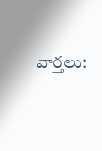వార్తలు: